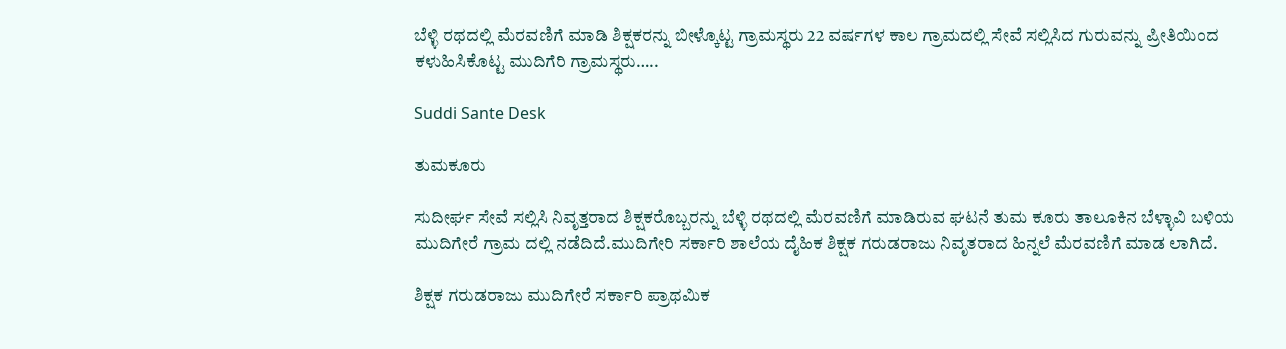ಬೆಳ್ಳಿ ರಥದಲ್ಲಿ ಮೆರವಣಿಗೆ ಮಾಡಿ ಶಿಕ್ಷಕರನ್ನು ಬೀಳ್ಕೊಟ್ಟ ಗ್ರಾಮಸ್ಥರು 22 ವರ್ಷಗಳ ಕಾಲ ಗ್ರಾಮದಲ್ಲಿ ಸೇವೆ ಸಲ್ಲಿಸಿದ ಗುರುವನ್ನು ಪ್ರೀತಿಯಿಂದ ಕಳುಹಿಸಿಕೊಟ್ಟ ಮುದಿಗೆರಿ ಗ್ರಾಮಸ್ಥರು…..

Suddi Sante Desk

ತುಮಕೂರು

ಸುದೀರ್ಘ ಸೇವೆ ಸಲ್ಲಿಸಿ ನಿವೃತ್ತರಾದ ಶಿಕ್ಷಕರೊಬ್ಬರನ್ನು ಬೆಳ್ಳಿ ರಥದಲ್ಲಿ ಮೆರವಣಿಗೆ ಮಾಡಿರುವ ಘಟನೆ ತುಮ ಕೂರು ತಾಲೂಕಿನ ಬೆಳ್ಳಾವಿ ಬಳಿಯ ಮುದಿಗೇರೆ ಗ್ರಾಮ ದಲ್ಲಿ ನಡೆದಿದೆ.ಮುದಿಗೇರಿ ಸರ್ಕಾರಿ ಶಾಲೆಯ ದೈಹಿಕ ಶಿಕ್ಷಕ ಗರುಡರಾಜು ನಿವೃತರಾದ ಹಿನ್ನಲೆ ಮೆರವಣಿಗೆ ಮಾಡ ಲಾಗಿದೆ.

ಶಿಕ್ಷಕ ಗರುಡರಾಜು ಮುದಿಗೇರೆ ಸರ್ಕಾರಿ ಪ್ರಾಥಮಿಕ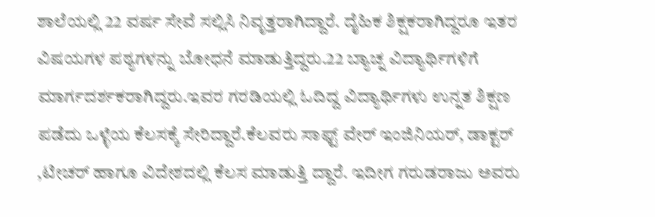ಶಾಲೆಯಲ್ಲಿ 22 ವರ್ಷ ಸೇವೆ ಸಲ್ಲಿಸಿ ನಿವೃತ್ತರಾಗಿದ್ದಾರೆ. ದೈಹಿಕ ಶಿಕ್ಷಕರಾಗಿದ್ದರೂ ಇತರ ವಿಷಯಗಳ ಪಠ್ಯಗಳನ್ನು ಬೋಧನೆ ಮಾಡುತ್ತಿದ್ದರು.22 ಬ್ಯಾಚ್ನ ವಿದ್ಯಾರ್ಥಿಗಳಿಗೆ ಮಾರ್ಗದರ್ಶಕರಾಗಿದ್ದರು.ಇವರ ಗರಡಿಯಲ್ಲಿ ಓದಿದ್ದ ವಿದ್ಯಾರ್ಥಿಗಳು ಉನ್ನತ ಶಿಕ್ಷಣ ಪಡೆದು ಒಳ್ಳೆಯ ಕೆಲಸಕ್ಕೆ ಸೇರಿದ್ದಾರೆ.ಕೆಲವರು ಸಾಫ್ಟ್ ವೇರ್ ಇಂಜಿನಿಯರ್, ಡಾಕ್ಟರ್ ,ಟೀಚರ್ ಹಾಗೂ ವಿದೇಶದಲ್ಲಿ ಕೆಲಸ ಮಾಡುತ್ತಿ ದ್ದಾರೆ. ಇದೀಗ ಗರುಡರಾಜು ಅವರು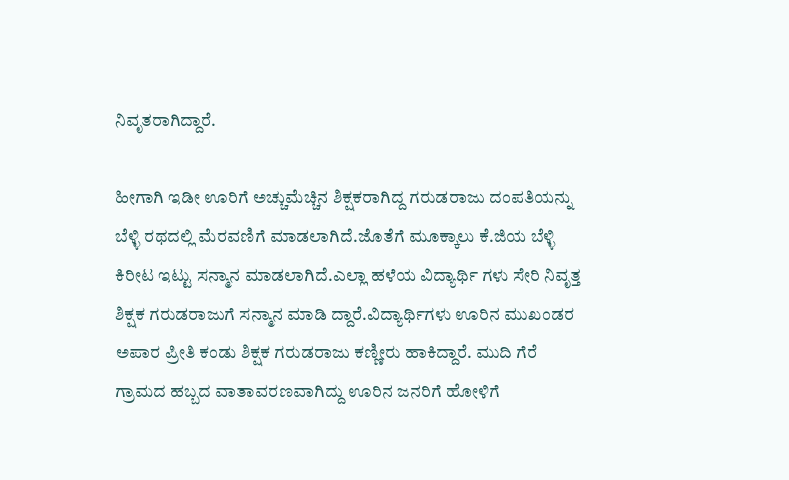ನಿವೃತರಾಗಿದ್ದಾರೆ.

ಹೀಗಾಗಿ ಇಡೀ ಊರಿಗೆ ಅಚ್ಚುಮೆಚ್ಚಿನ ಶಿಕ್ಷಕರಾಗಿದ್ದ ಗರುಡರಾಜು ದಂಪತಿಯನ್ನು ಬೆಳ್ಳಿ ರಥದಲ್ಲಿ ಮೆರವಣಿಗೆ ಮಾಡಲಾಗಿದೆ.ಜೊತೆಗೆ ಮೂಕ್ಕಾಲು ಕೆ.ಜಿಯ ಬೆಳ್ಳಿ ಕಿರೀಟ ಇಟ್ಟು ಸನ್ಮಾನ ಮಾಡಲಾಗಿದೆ.ಎಲ್ಲಾ ಹಳೆಯ ವಿದ್ಯಾರ್ಥಿ ಗಳು ಸೇರಿ ನಿವೃತ್ತ ಶಿಕ್ಷಕ ಗರುಡರಾಜುಗೆ ಸನ್ಮಾನ ಮಾಡಿ ದ್ದಾರೆ.ವಿದ್ಯಾರ್ಥಿಗಳು ಊರಿನ ಮುಖಂಡರ ಅಪಾರ ಪ್ರೀತಿ ಕಂಡು ಶಿಕ್ಷಕ ಗರುಡರಾಜು ಕಣ್ಣೀರು ಹಾಕಿದ್ದಾರೆ. ಮುದಿ ಗೆರೆ ಗ್ರಾಮದ ಹಬ್ಬದ ವಾತಾವರಣವಾಗಿದ್ದು ಊರಿನ ಜನರಿಗೆ ಹೋಳಿಗೆ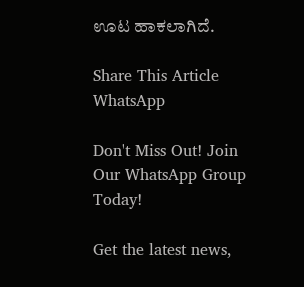ಊಟ ಹಾಕಲಾಗಿದೆ.

Share This Article
WhatsApp

Don't Miss Out! Join Our WhatsApp Group Today!

Get the latest news,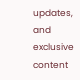updates, and exclusive content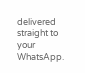delivered straight to your WhatsApp.